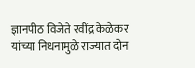ज्ञानपीठ विजेते रवींद्र केळेकर यांच्या निधनामुळे राज्यात दोन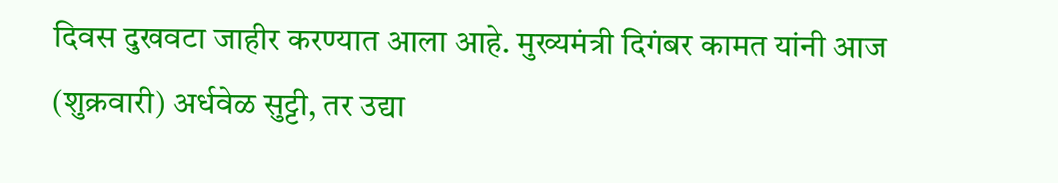दिवस दुखवटा जाहीर करण्यात आला आहे. मुख्यमंत्री दिगंबर कामत यांनी आज (शुक्रवारी) अर्धवेळ सुट्टी, तर उद्या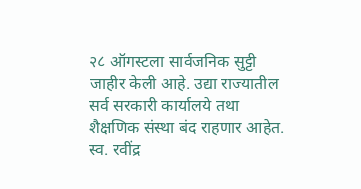२८ ऑगस्टला सार्वजनिक सुट्टी जाहीर केली आहे. उद्या राज्यातील सर्व सरकारी कार्यालये तथा शैक्षणिक संस्था बंद राहणार आहेत. स्व. रवींद्र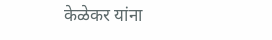केळेकर यांना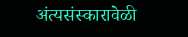अंत्यसंस्कारावेळी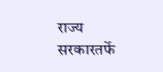राज्य सरकारतर्फे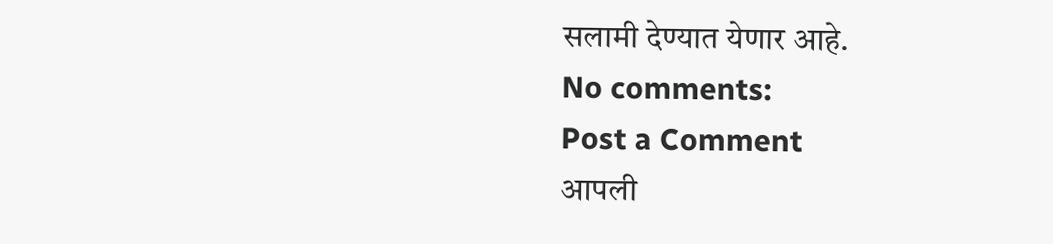सलामी देण्यात येणार आहे.
No comments:
Post a Comment
आपली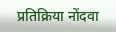प्रतिक्रिया नोंदवा